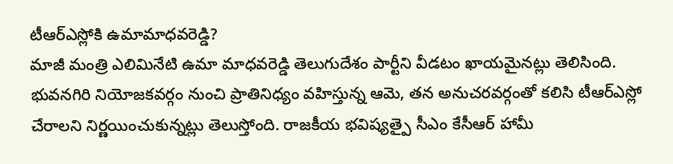టీఆర్ఎస్లోకి ఉమామాధవరెడ్డి?
మాజీ మంత్రి ఎలిమినేటి ఉమా మాధవరెడ్డి తెలుగుదేశం పార్టీని వీడటం ఖాయమైనట్లు తెలిసింది. భువనగిరి నియోజకవర్గం నుంచి ప్రాతినిధ్యం వహిస్తున్న ఆమె, తన అనుచరవర్గంతో కలిసి టీఆర్ఎస్లో చేరాలని నిర్ణయించుకున్నట్లు తెలుస్తోంది. రాజకీయ భవిష్యత్పై సీఎం కేసీఆర్ హామీ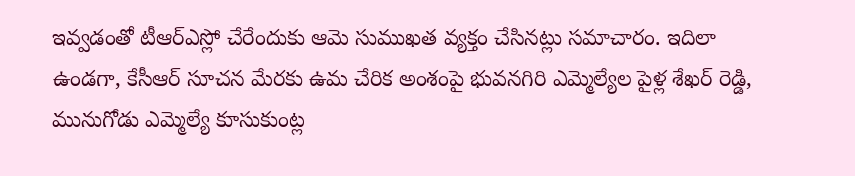ఇవ్వడంతో టీఆర్ఎస్లో చేరేందుకు ఆమె సుముఖత వ్యక్తం చేసినట్లు సమాచారం. ఇదిలా ఉండగా, కేసీఆర్ సూచన మేరకు ఉమ చేరిక అంశంపై భువనగిరి ఎమ్మెల్యేల పైళ్ల శేఖర్ రెడ్డి, మునుగోడు ఎమ్మెల్యే కూసుకుంట్ల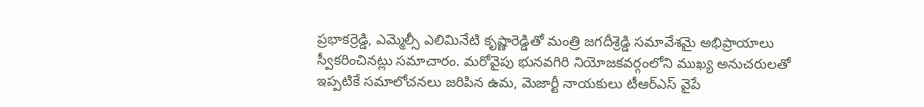ప్రభాకర్రెడ్డి, ఎమ్మెల్సీ ఎలిమినేటి కృష్ణారెడ్డితో మంత్రి జగదీశ్రెడ్డి సమావేశమై అభిప్రాయాలు స్వీకరించినట్లు సమాచారం. మరోవైపు భునవగిరి నియోజకవర్గంలోని ముఖ్య అనుచరులతో ఇప్పటికే సమాలోచనలు జరిపిన ఉమ, మెజార్టీ నాయకులు టీఆర్ఎస్ వైపే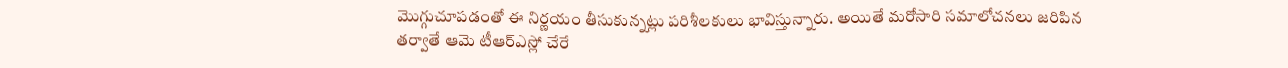మొగ్గుచూపడంతో ఈ నిర్ణయం తీసుకున్నట్లు పరిశీలకులు భావిస్తున్నారు. అయితే మరోసారి సమాలోచనలు జరిపిన తర్వాతే ఆమె టీఆర్ఎస్లో చేరే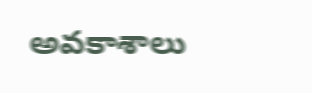అవకాశాలు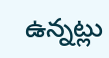ఉన్నట్లు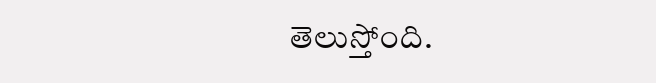తెలుస్తోంది.